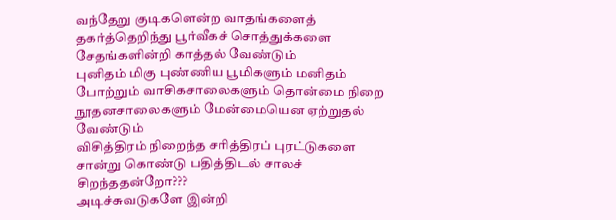வந்தேறு குடிகளென்ற வாதங்களைத் தகர்த்தெறிந்து பூர்வீகச் சொத்துக்களை சேதங்களின்றி காத்தல் வேண்டும்
புனிதம் மிகு புண்ணிய பூமிகளும் மனிதம் போற்றும் வாசிகசாலைகளும் தொன்மை நிறை நூதனசாலைகளும் மேன்மையென ஏற்றுதல் வேண்டும்
விசித்திரம் நிறைந்த சரித்திரப் புரட்டுகளை சான்று கொண்டு பதித்திடல் சாலச் சிறந்ததன்றோ???
அடிச்சுவடுகளே இன்றி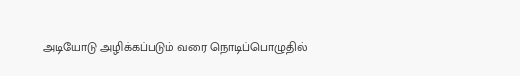அடியோடு அழிக்கப்படும் வரை நொடிப்பொழுதில்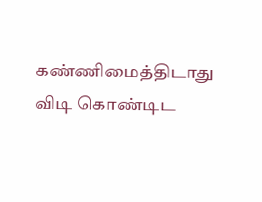கண்ணிமைத்திடாது விடி கொண்டிட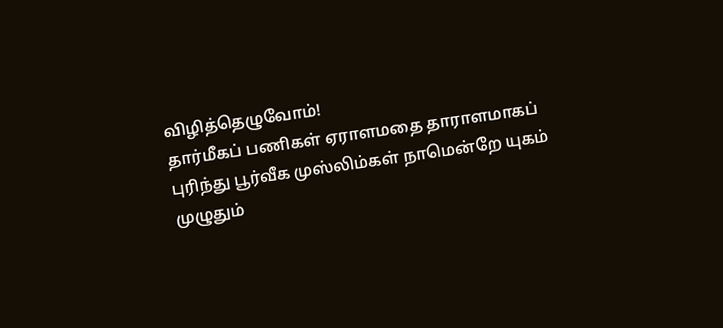விழித்தெழுவோம்!
தார்மீகப் பணிகள் ஏராளமதை தாராளமாகப் புரிந்து பூர்வீக முஸ்லிம்கள் நாமென்றே யுகம் முழுதும்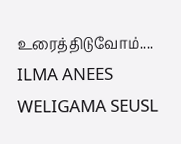உரைத்திடுவோம்....
ILMA ANEES WELIGAMA SEUSL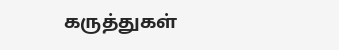கருத்துகள்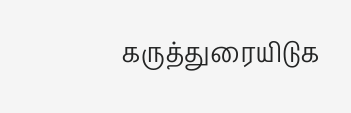கருத்துரையிடுக